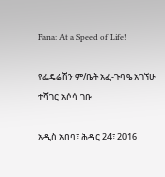Fana: At a Speed of Life!

የፌዴሬሽን ም/ቤት አፈ-ጉባዔ አገኘሁ ተሻገር አሶሳ ገቡ

አዲስ አበባ፣ ሕዳር 24፣ 2016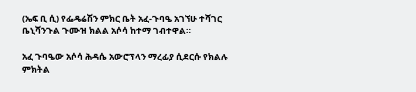(ኤፍ ቢ ሲ) የፌዴሬሽን ምክር ቤት አፈ-ጉባዔ አገኘሁ ተሻገር ቤኒሻንጉል ጉሙዝ ክልል አሶሳ ከተማ ገብተዋል።

አፈ ጉባዔው አሶሳ ሕዳሴ አውሮፕላን ማረፊያ ሲደርሱ የክልሉ ምክትል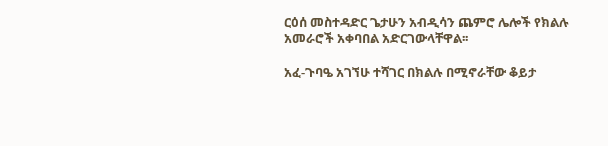ርዕሰ መስተዳድር ጌታሁን አብዲሳን ጨምሮ ሌሎች የክልሉ አመራሮች አቀባበል አድርገውላቸዋል፡፡

አፈ-ጉባዔ አገኘሁ ተሻገር በክልሉ በሚኖራቸው ቆይታ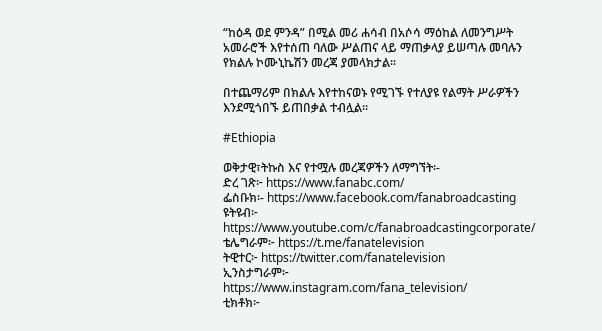“ከዕዳ ወደ ምንዳ” በሚል መሪ ሐሳብ በአሶሳ ማዕከል ለመንግሥት አመራሮች እየተሰጠ ባለው ሥልጠና ላይ ማጠቃላያ ይሠጣሉ መባሉን የክልሉ ኮሙኒኬሽን መረጃ ያመላክታል፡፡

በተጨማሪም በክልሉ እየተከናወኑ የሚገኙ የተለያዩ የልማት ሥራዎችን እንደሚጎበኙ ይጠበቃል ተብሏል፡፡

#Ethiopia

ወቅታዊ፣ትኩስ እና የተሟሉ መረጃዎችን ለማግኘት፡-
ድረ ገጽ፦ https://www.fanabc.com/
ፌስቡክ፡- https://www.facebook.com/fanabroadcasting
ዩትዩብ፦ https://www.youtube.com/c/fanabroadcastingcorporate/
ቴሌግራም፦ https://t.me/fanatelevision
ትዊተር፦ https://twitter.com/fanatelevision
ኢንስታግራም፦ https://www.instagram.com/fana_television/
ቲክቶክ፦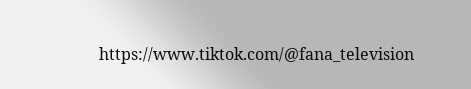https://www.tiktok.com/@fana_television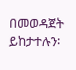በመወዳጀት ይከታተሉን፡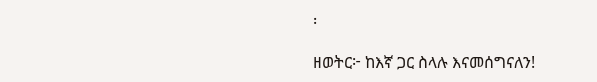፡

ዘወትር፦ ከእኛ ጋር ስላሉ እናመሰግናለን!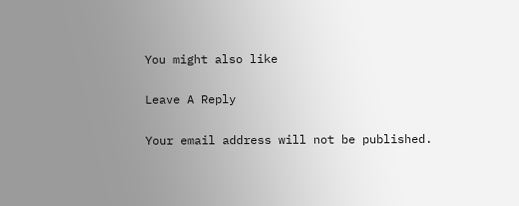You might also like

Leave A Reply

Your email address will not be published.